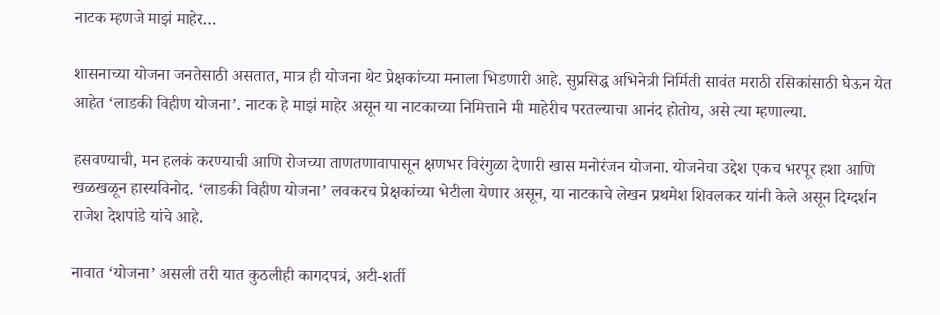नाटक म्हणजे माझं माहेर…

शासनाच्या योजना जनतेसाठी असतात, मात्र ही योजना थेट प्रेक्षकांच्या मनाला भिडणारी आहे. सुप्रसिद्ध अभिनेत्री निर्मिती सावंत मराठी रसिकांसाठी घेऊन येत आहेत ‘लाडकी विहीण योजना’. नाटक हे माझं माहेर असून या नाटकाच्या निमित्ताने मी माहेरीच परतल्याचा आनंद होतोय, असे त्या म्हणाल्या.

हसवण्याची, मन हलकं करण्याची आणि रोजच्या ताणतणावापासून क्षणभर विरंगुळा देणारी खास मनोरंजन योजना. योजनेचा उद्देश एकच भरपूर हशा आणि खळखळून हास्यविनोद. ‘लाडकी विहीण योजना’ लवकरच प्रेक्षकांच्या भेटीला येणार असून, या नाटकाचे लेखन प्रथमेश शिवलकर यांनी केले असून दिग्दर्शन राजेश देशपांडे यांचे आहे.

नावात ‘योजना’ असली तरी यात कुठलीही कागदपत्रं, अटी-शर्ती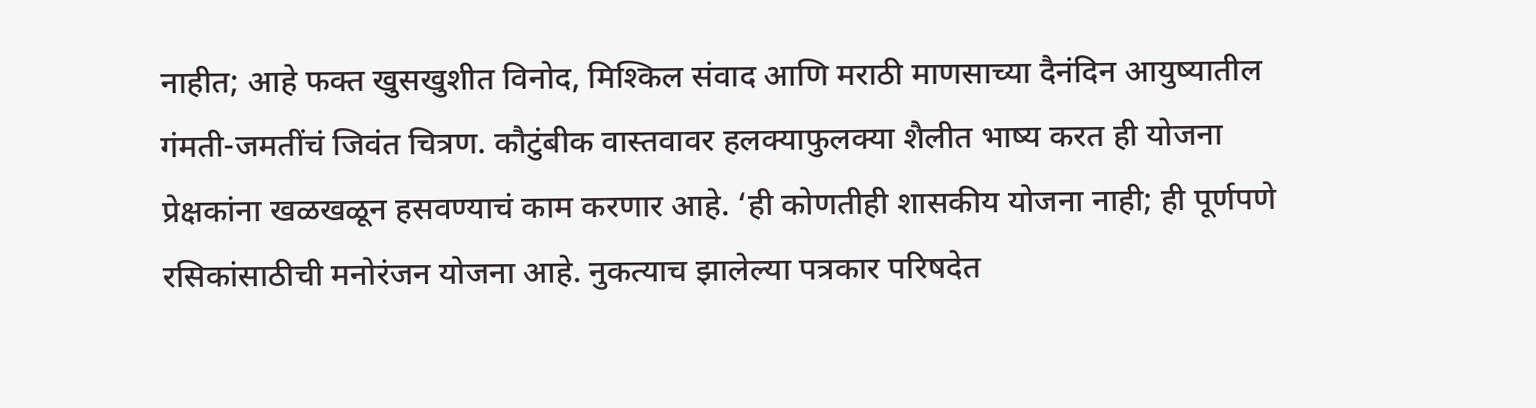नाहीत; आहे फक्त खुसखुशीत विनोद, मिश्किल संवाद आणि मराठी माणसाच्या दैनंदिन आयुष्यातील गंमती-जमतींचं जिवंत चित्रण. कौटुंबीक वास्तवावर हलक्याफुलक्या शैलीत भाष्य करत ही योजना प्रेक्षकांना खळखळून हसवण्याचं काम करणार आहे. ‘ही कोणतीही शासकीय योजना नाही; ही पूर्णपणे रसिकांसाठीची मनोरंजन योजना आहे. नुकत्याच झालेल्या पत्रकार परिषदेत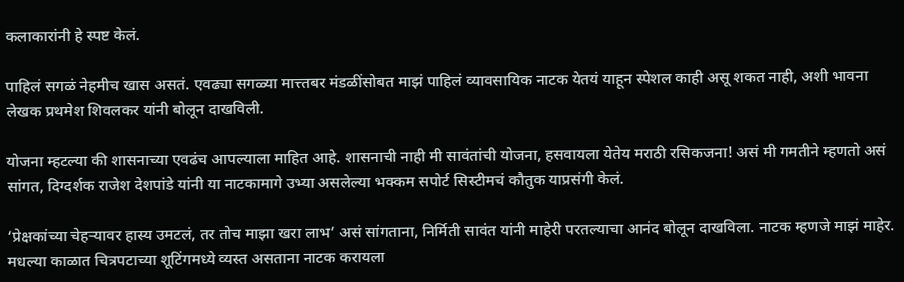कलाकारांनी हे स्पष्ट केलं.

पाहिलं सगळं नेहमीच खास असतं. एवढ्या सगळ्या मात्त्तबर मंडळींसोबत माझं पाहिलं व्यावसायिक नाटक येतयं याहून स्पेशल काही असू शकत नाही, अशी भावना लेखक प्रथमेश शिवलकर यांनी बोलून दाखविली.

योजना म्हटल्या की शासनाच्या एवढंच आपल्याला माहित आहे. शासनाची नाही मी सावंतांची योजना, हसवायला येतेय मराठी रसिकजना! असं मी गमतीने म्हणतो असं सांगत, दिग्दर्शक राजेश देशपांडे यांनी या नाटकामागे उभ्या असलेल्या भक्कम सपोर्ट सिस्टीमचं कौतुक याप्रसंगी केलं.

‘प्रेक्षकांच्या चेहऱ्यावर हास्य उमटलं, तर तोच माझा खरा लाभ’ असं सांगताना, निर्मिती सावंत यांनी माहेरी परतल्याचा आनंद बोलून दाखविला. नाटक म्हणजे माझं माहेर. मधल्या काळात चित्रपटाच्या शूटिंगमध्ये व्यस्त असताना नाटक करायला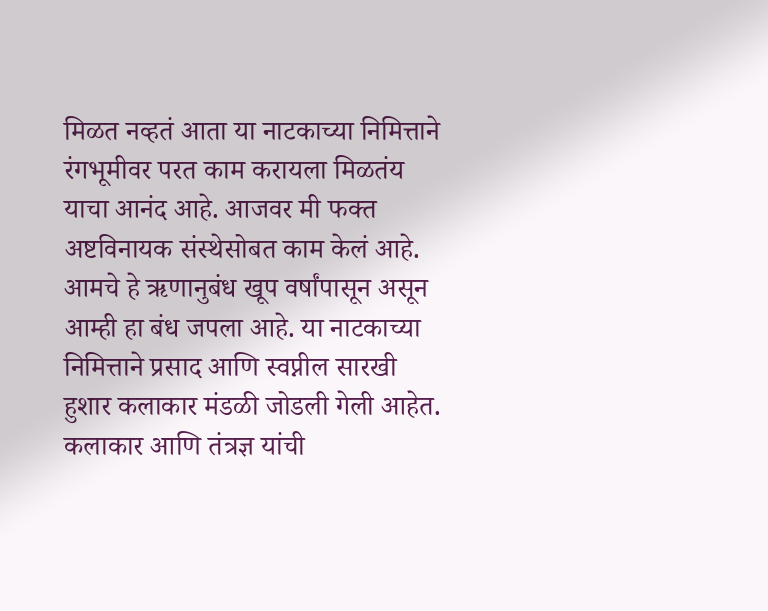मिळत नव्हतं आता या नाटकाच्या निमित्ताने रंगभूमीवर परत काम करायला मिळतंय याचा आनंद आहे. आजवर मी फक्त अष्टविनायक संस्थेसोबत काम केलं आहे. आमचे हे ऋणानुबंध खूप वर्षांपासून असून आम्ही हा बंध जपला आहे. या नाटकाच्या निमित्ताने प्रसाद आणि स्वप्नील सारखी हुशार कलाकार मंडळी जोडली गेली आहेत. कलाकार आणि तंत्रज्ञ यांची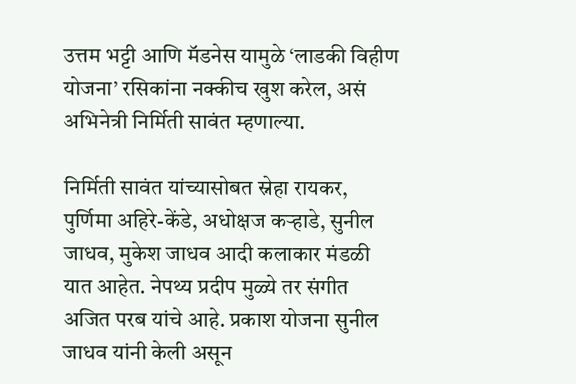उत्तम भट्टी आणि मॅडनेस यामुळे ‘लाडकी विहीण योजना’ रसिकांना नक्कीच खुश करेल, असं अभिनेत्री निर्मिती सावंत म्हणाल्या.

निर्मिती सावंत यांच्यासोबत स्नेहा रायकर, पुर्णिमा अहिरे-केंडे, अधोक्षज कऱ्हाडे, सुनील जाधव, मुकेश जाधव आदी कलाकार मंडळी यात आहेत. नेपथ्य प्रदीप मुळ्ये तर संगीत अजित परब यांचे आहे. प्रकाश योजना सुनील जाधव यांनी केली असून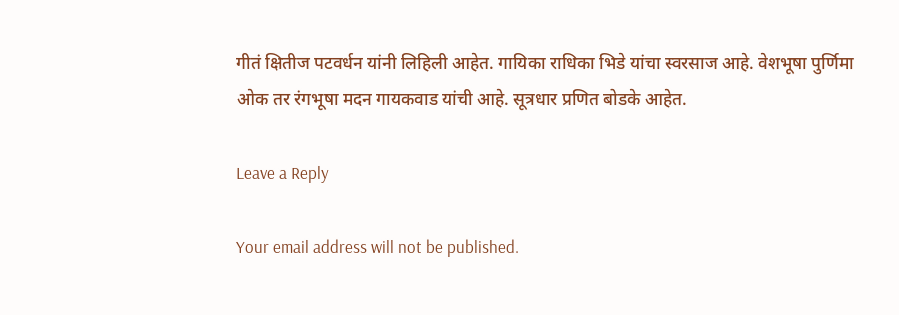गीतं क्षितीज पटवर्धन यांनी लिहिली आहेत. गायिका राधिका भिडे यांचा स्वरसाज आहे. वेशभूषा पुर्णिमा ओक तर रंगभूषा मदन गायकवाड यांची आहे. सूत्रधार प्रणित बोडके आहेत.

Leave a Reply

Your email address will not be published.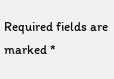Required fields are marked *